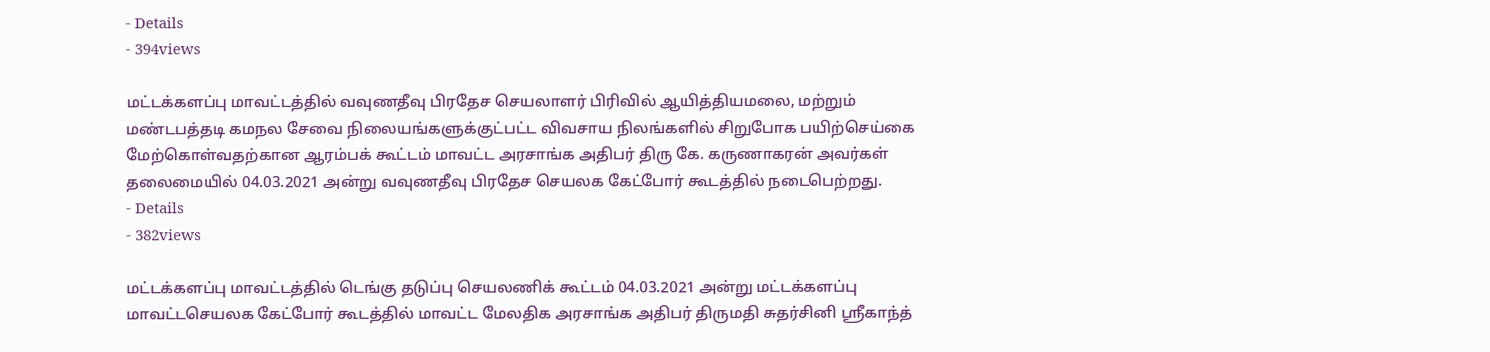- Details
- 394views

மட்டக்களப்பு மாவட்டத்தில் வவுணதீவு பிரதேச செயலாளர் பிரிவில் ஆயித்தியமலை, மற்றும் மண்டபத்தடி கமநல சேவை நிலையங்களுக்குட்பட்ட விவசாய நிலங்களில் சிறுபோக பயிற்செய்கை மேற்கொள்வதற்கான ஆரம்பக் கூட்டம் மாவட்ட அரசாங்க அதிபர் திரு கே. கருணாகரன் அவர்கள் தலைமையில் 04.03.2021 அன்று வவுணதீவு பிரதேச செயலக கேட்போர் கூடத்தில் நடைபெற்றது.
- Details
- 382views

மட்டக்களப்பு மாவட்டத்தில் டெங்கு தடுப்பு செயலணிக் கூட்டம் 04.03.2021 அன்று மட்டக்களப்பு மாவட்டசெயலக கேட்போர் கூடத்தில் மாவட்ட மேலதிக அரசாங்க அதிபர் திருமதி சுதர்சினி ஸ்ரீகாந்த்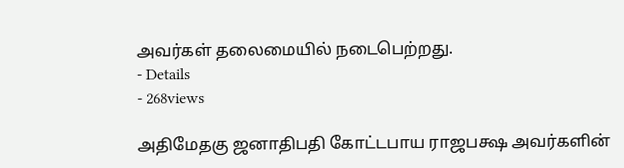அவர்கள் தலைமையில் நடைபெற்றது.
- Details
- 268views

அதிமேதகு ஜனாதிபதி கோட்டபாய ராஜபக்ஷ அவர்களின்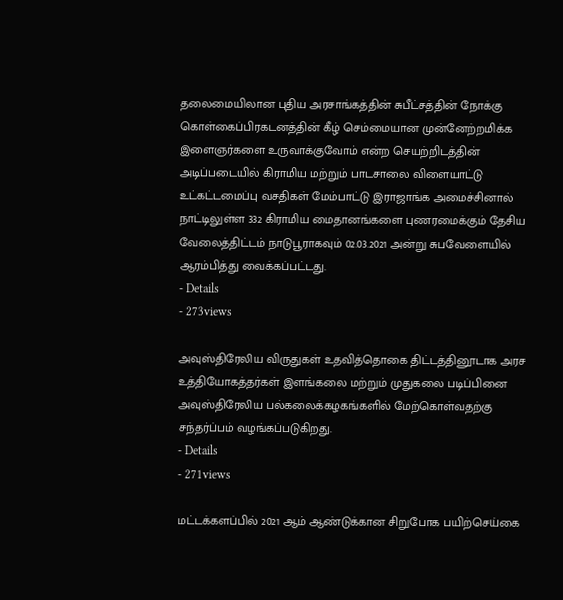தலைமையிலான புதிய அரசாங்கத்தின் சுபீட்சத்தின் நோக்கு கொள்கைப்பிரகடனத்தின் கீழ் செம்மையான முன்னேற்றமிக்க இளைஞர்களை உருவாக்குவோம் என்ற செயற்றிடத்தின் அடிப்படையில் கிராமிய மற்றும் பாடசாலை விளையாட்டு உட்கட்டமைப்பு வசதிகள் மேம்பாட்டு இராஜாங்க அமைச்சினால் நாட்டிலுள்ள 332 கிராமிய மைதானங்களை புணரமைக்கும் தேசிய வேலைத்திட்டம் நாடுபூராகவும் 02.03.2021 அன்று சுபவேளையில் ஆரம்பித்து வைக்கப்பட்டது.
- Details
- 273views

அவுஸ்திரேலிய விருதுகள் உதவித்தொகை திட்டத்தினூடாக அரச உத்தியோகத்தர்கள் இளங்கலை மற்றும் முதுகலை படிப்பினை அவுஸ்திரேலிய பல்கலைக்கழகங்களில் மேற்கொள்வதற்கு சந்தர்ப்பம் வழங்கப்படுகிறது.
- Details
- 271views

மட்டக்களப்பில் 2021 ஆம் ஆண்டுக்கான சிறுபோக பயிற்செய்கை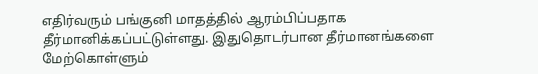எதிர்வரும் பங்குனி மாதத்தில் ஆரம்பிப்பதாக தீர்மானிக்கப்பட்டுள்ளது. இதுதொடர்பான தீர்மானங்களை மேற்கொள்ளும்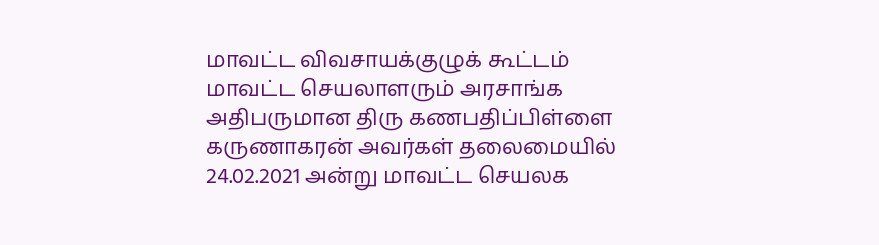மாவட்ட விவசாயக்குழுக் கூட்டம் மாவட்ட செயலாளரும் அரசாங்க அதிபருமான திரு கணபதிப்பிள்ளை கருணாகரன் அவர்கள் தலைமையில் 24.02.2021 அன்று மாவட்ட செயலக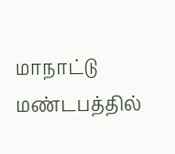மாநாட்டு மண்டபத்தில்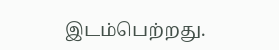இடம்பெற்றது.